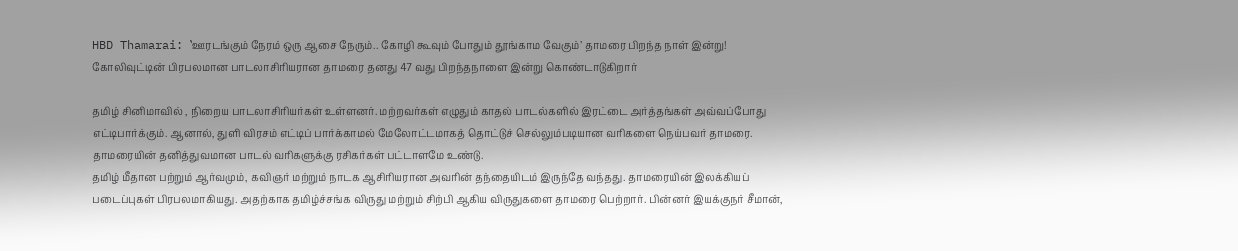HBD Thamarai: ‛ஊரடங்கும் நேரம் ஒரு ஆசை நேரும்.. கோழி கூவும் போதும் தூங்காம வேகும்’ தாமரை பிறந்த நாள் இன்று!
கோலிவுட்டின் பிரபலமான பாடலாசிரியரான தாமரை தனது 47 வது பிறந்தநாளை இன்று கொண்டாடுகிறார்

தமிழ் சினிமாவில் , நிறைய பாடலாசிரியர்கள் உள்ளனர். மற்றவர்கள் எழுதும் காதல் பாடல்களில் இரட்டை அர்த்தங்கள் அவ்வப்போது எட்டிபார்க்கும். ஆனால், துளி விரசம் எட்டிப் பார்க்காமல் மேலோட்டமாகத் தொட்டுச் செல்லும்படியான வரிகளை நெய்பவர் தாமரை. தாமரையின் தனித்துவமான பாடல் வரிகளுக்கு ரசிகர்கள் பட்டாளமே உண்டு.
தமிழ் மீதான பற்றும் ஆர்வமும், கவிஞர் மற்றும் நாடக ஆசிரியரான அவரின் தந்தையிடம் இருந்தே வந்தது. தாமரையின் இலக்கியப் படைப்புகள் பிரபலமாகியது. அதற்காக தமிழ்ச்சங்க விருது மற்றும் சிற்பி ஆகிய விருதுகளை தாமரை பெற்றார். பின்னர் இயக்குநர் சீமான்,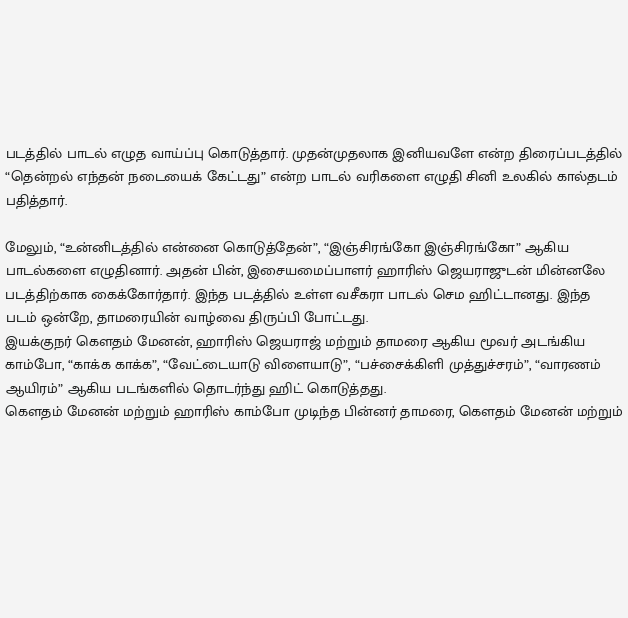படத்தில் பாடல் எழுத வாய்ப்பு கொடுத்தார். முதன்முதலாக இனியவளே என்ற திரைப்படத்தில்
“தென்றல் எந்தன் நடையைக் கேட்டது” என்ற பாடல் வரிகளை எழுதி சினி உலகில் கால்தடம் பதித்தார்.

மேலும், “உன்னிடத்தில் என்னை கொடுத்தேன்”, “இஞ்சிரங்கோ இஞ்சிரங்கோ” ஆகிய பாடல்களை எழுதினார். அதன் பின், இசையமைப்பாளர் ஹாரிஸ் ஜெயராஜுடன் மின்னலே படத்திற்காக கைக்கோர்தார். இந்த படத்தில் உள்ள வசீகரா பாடல் செம ஹிட்டானது. இந்த படம் ஒன்றே, தாமரையின் வாழ்வை திருப்பி போட்டது.
இயக்குநர் கெளதம் மேனன், ஹாரிஸ் ஜெயராஜ் மற்றும் தாமரை ஆகிய மூவர் அடங்கிய காம்போ, “காக்க காக்க”, “வேட்டையாடு விளையாடு”, “பச்சைக்கிளி முத்துச்சரம்”, “வாரணம் ஆயிரம்” ஆகிய படங்களில் தொடர்ந்து ஹிட் கொடுத்தது.
கெளதம் மேனன் மற்றும் ஹாரிஸ் காம்போ முடிந்த பின்னர் தாமரை, கெளதம் மேனன் மற்றும்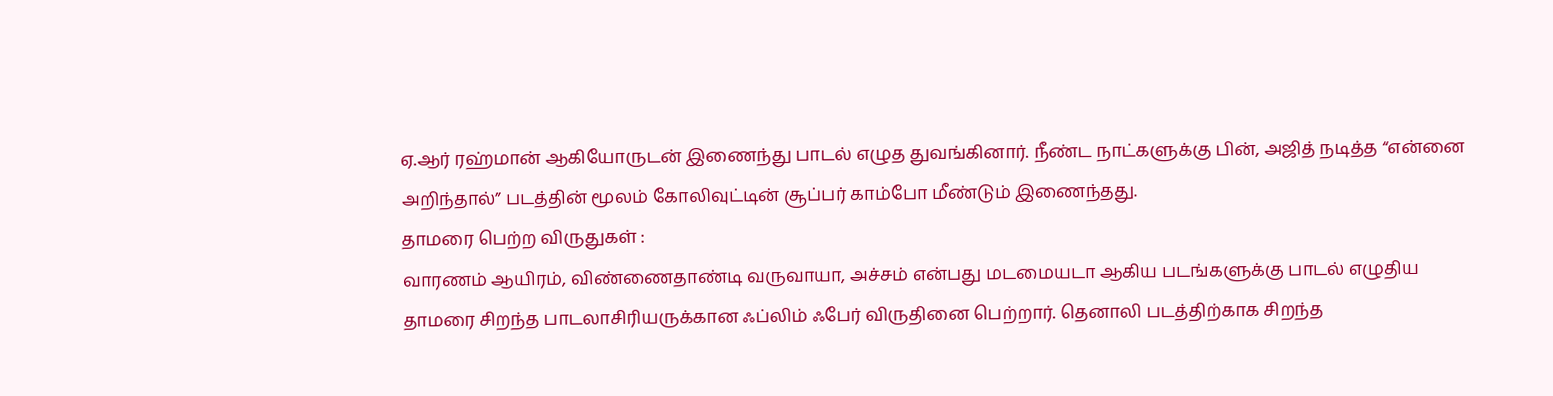ஏ.ஆர் ரஹ்மான் ஆகியோருடன் இணைந்து பாடல் எழுத துவங்கினார். நீண்ட நாட்களுக்கு பின், அஜித் நடித்த “என்னை அறிந்தால்” படத்தின் மூலம் கோலிவுட்டின் சூப்பர் காம்போ மீண்டும் இணைந்தது.
தாமரை பெற்ற விருதுகள் :
வாரணம் ஆயிரம், விண்ணைதாண்டி வருவாயா, அச்சம் என்பது மடமையடா ஆகிய படங்களுக்கு பாடல் எழுதிய தாமரை சிறந்த பாடலாசிரியருக்கான ஃப்லிம் ஃபேர் விருதினை பெற்றார். தெனாலி படத்திற்காக சிறந்த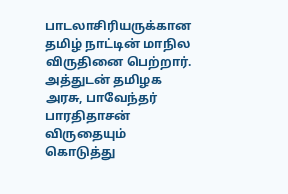பாடலாசிரியருக்கான தமிழ் நாட்டின் மாநில விருதினை பெற்றார். அத்துடன் தமிழக அரசு, பாவேந்தர் பாரதிதாசன் விருதையும் கொடுத்து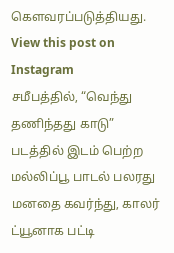கெளவரப்படுத்தியது.
View this post on Instagram
சமீபத்தில், “வெந்து தணிந்தது காடு” படத்தில் இடம் பெற்ற மல்லிப்பூ பாடல் பலரது மனதை கவர்ந்து, காலர் ட்யூனாக பட்டி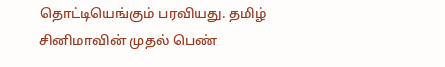தொட்டியெங்கும் பரவியது. தமிழ் சினிமாவின் முதல் பெண்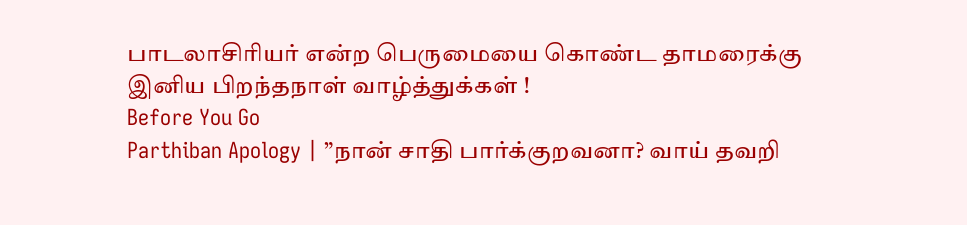பாடலாசிரியர் என்ற பெருமையை கொண்ட தாமரைக்கு இனிய பிறந்தநாள் வாழ்த்துக்கள் !
Before You Go
Parthiban Apology | ”நான் சாதி பார்க்குறவனா? வாய் தவறி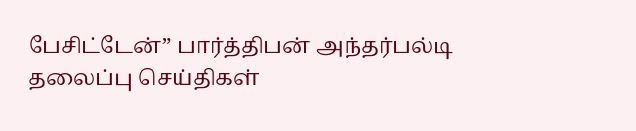பேசிட்டேன்” பார்த்திபன் அந்தர்பல்டி
தலைப்பு செய்திகள்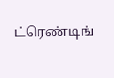ட்ரெண்டிங்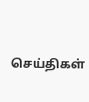செய்திகள்